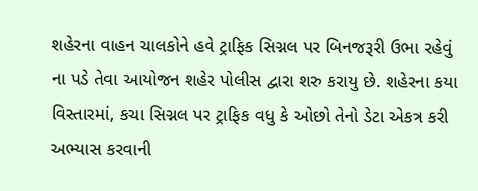શહેરના વાહન ચાલકોને હવે ટ્રાફિક સિગ્નલ પર બિનજરૂરી ઉભા રહેવું ના પડે તેવા આયોજન શહેર પોલીસ દ્વારા શરુ કરાયુ છે. શહેરના કયા વિસ્તારમાં, કચા સિગ્નલ પર ટ્રાફિક વધુ કે ઓછો તેનો ડેટા એકત્ર કરી અભ્યાસ કરવાની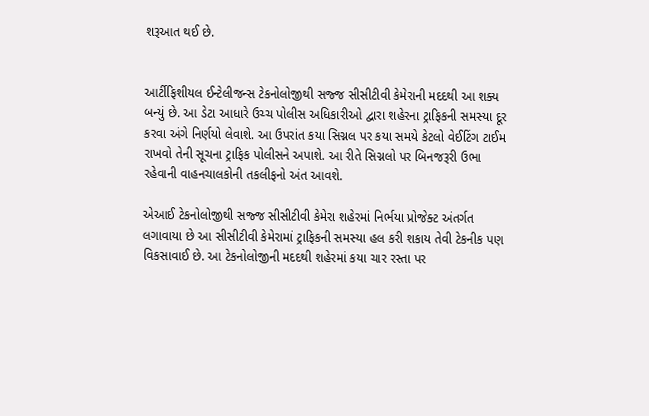શરૂઆત થઈ છે.


આર્ટીફિશીયલ ઈન્ટેલીજન્સ ટેકનોલોજીથી સજ્જ સીસીટીવી કેમેરાની મદદથી આ શક્ય બન્યું છે. આ ડેટા આધારે ઉચ્ચ પોલીસ અધિકારીઓ દ્વારા શહેરના ટ્રાફિકની સમસ્યા દૂર કરવા અંગે નિર્ણયો લેવાશે. આ ઉપરાંત કયા સિગ્નલ પર કયા સમયે કેટલો વેઈટિંગ ટાઈમ રાખવો તેની સૂચના ટ્રાફિક પોલીસને અપાશે. આ રીતે સિગ્નલો પર બિનજરૂરી ઉભા રહેવાની વાહનચાલકોની તકલીફનો અંત આવશે.

એઆઈ ટેકનોલોજીથી સજ્જ સીસીટીવી કેમેરા શહેરમાં નિર્ભયા પ્રોજેક્ટ અંતર્ગત લગાવાયા છે આ સીસીટીવી કેમેરામાં ટ્રાફિકની સમસ્યા હલ કરી શકાય તેવી ટેકનીક પણ વિકસાવાઈ છે. આ ટેકનોલોજીની મદદથી શહેરમાં કયા ચાર રસ્તા પર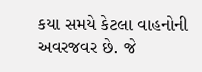કયા સમયે કેટલા વાહનોની અવરજવર છે. જે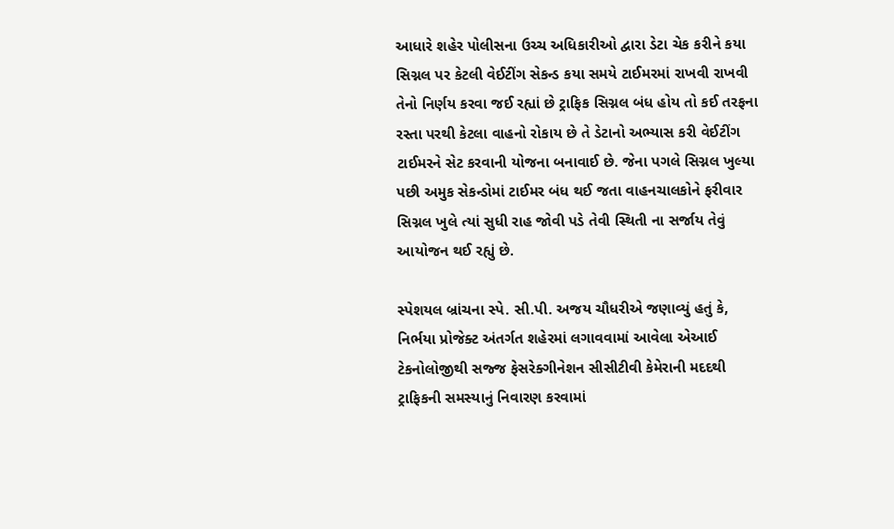આધારે શહેર પોલીસના ઉચ્ચ અધિકારીઓ દ્વારા ડેટા ચેક કરીને કયા સિગ્નલ પર કેટલી વેઈટીંગ સેકન્ડ કયા સમયે ટાઈમરમાં રાખવી રાખવી તેનો નિર્ણય કરવા જઈ રહ્યાં છે ટ્રાફિક સિગ્નલ બંધ હોય તો કઈ તરફના રસ્તા પરથી કેટલા વાહનો રોકાય છે તે ડેટાનો અભ્યાસ કરી વેઈટીંગ ટાઈમરને સેટ કરવાની યોજના બનાવાઈ છે. જેના પગલે સિગ્નલ ખુલ્યા પછી અમુક સેકન્ડોમાં ટાઈમર બંધ થઈ જતા વાહનચાલકોને ફરીવાર સિગ્નલ ખુલે ત્યાં સુધી રાહ જોવી પડે તેવી સ્થિતી ના સર્જાય તેવું આયોજન થઈ રહ્યું છે.

સ્પેશયલ બ્રાંચના સ્પે. સી.પી. અજય ચૌધરીએ જણાવ્યું હતું કે, નિર્ભયા પ્રોજેક્ટ અંતર્ગત શહેરમાં લગાવવામાં આવેલા એઆઈ ટેકનોલોજીથી સજ્જ ફેસરેક્ગીનેશન સીસીટીવી કેમેરાની મદદથી ટ્રાફિકની સમસ્યાનું નિવારણ કરવામાં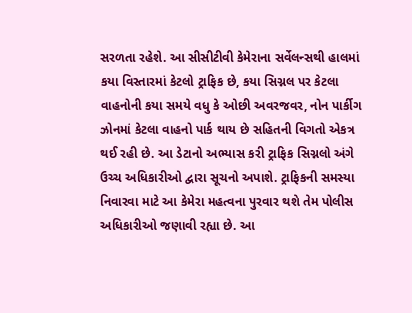સરળતા રહેશે. આ સીસીટીવી કેમેરાના સર્વેલન્સથી હાલમાં કયા વિસ્તારમાં કેટલો ટ્રાફિક છે, કયા સિગ્નલ પર કેટલા વાહનોની કયા સમયે વધુ કે ઓછી અવરજવર, નોન પાર્કીગ ઝોનમાં કેટલા વાહનો પાર્ક થાય છે સહિતની વિગતો એકત્ર થઈ રહી છે. આ ડેટાનો અભ્યાસ કરી ટ્રાફિક સિગ્નલો અંગે ઉચ્ચ અધિકારીઓ દ્વારા સૂચનો અપાશે. ટ્રાફિકની સમસ્યા નિવારવા માટે આ કેમેરા મહત્વના પુરવાર થશે તેમ પોલીસ અધિકારીઓ જણાવી રહ્યા છે. આ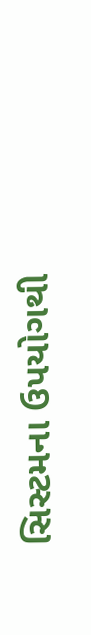સિસ્ટમના ઉપયોગથી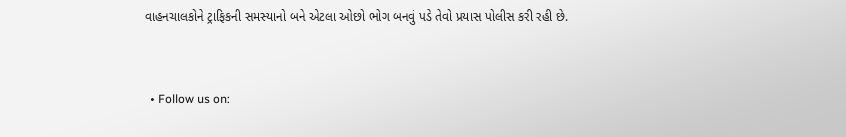વાહનચાલકોને ટ્રાફિકની સમસ્યાનો બને એટલા ઓછો ભોગ બનવું પડે તેવો પ્રયાસ પોલીસ કરી રહી છે.


  • Follow us on: